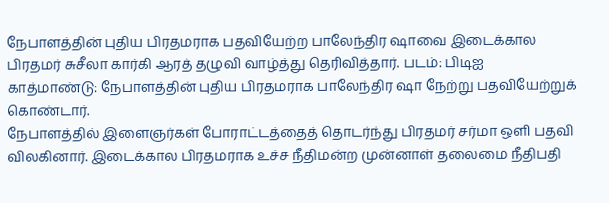நேபாளத்தின் புதிய பிரதமராக பதவியேற்ற பாலேந்திர ஷாவை இடைக்கால பிரதமர் சுசீலா கார்கி ஆரத் தழுவி வாழ்த்து தெரிவித்தார். படம்: பிடிஐ
காத்மாண்டு: நேபாளத்தின் புதிய பிரதமராக பாலேந்திர ஷா நேற்று பதவியேற்றுக் கொண்டார்.
நேபாளத்தில் இளைஞர்கள் போராட்டத்தைத் தொடர்ந்து பிரதமர் சர்மா ஒளி பதவி விலகினார். இடைக்கால பிரதமராக உச்ச நீதிமன்ற முன்னாள் தலைமை நீதிபதி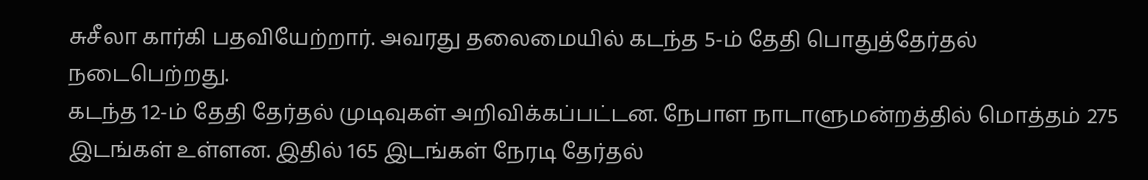சுசீலா கார்கி பதவியேற்றார். அவரது தலைமையில் கடந்த 5-ம் தேதி பொதுத்தேர்தல் நடைபெற்றது.
கடந்த 12-ம் தேதி தேர்தல் முடிவுகள் அறிவிக்கப்பட்டன. நேபாள நாடாளுமன்றத்தில் மொத்தம் 275 இடங்கள் உள்ளன. இதில் 165 இடங்கள் நேரடி தேர்தல்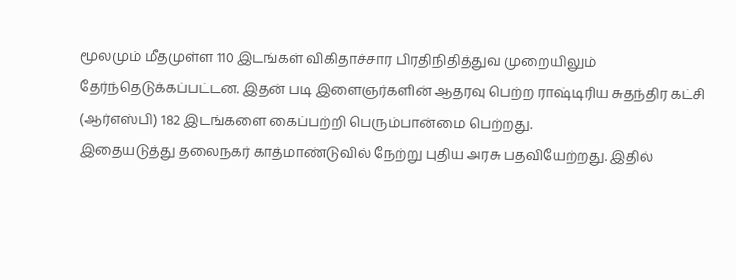மூலமும் மீதமுள்ள 110 இடங்கள் விகிதாச்சார பிரதிநிதித்துவ முறையிலும் தேர்ந்தெடுக்கப்பட்டன. இதன் படி இளைஞர்களின் ஆதரவு பெற்ற ராஷ்டிரிய சுதந்திர கட்சி (ஆர்எஸ்பி) 182 இடங்களை கைப்பற்றி பெரும்பான்மை பெற்றது.
இதையடுத்து தலைநகர் காத்மாண்டுவில் நேற்று புதிய அரசு பதவியேற்றது. இதில்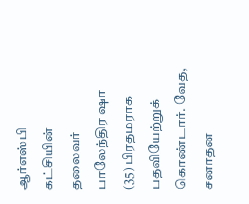ஆர்எஸ்பி கட்சியின் தலைவர் பாலேந்திர ஷா (35) பிரதமராக பதவியேற்றுக் கொண்டார். வேத, சனாதன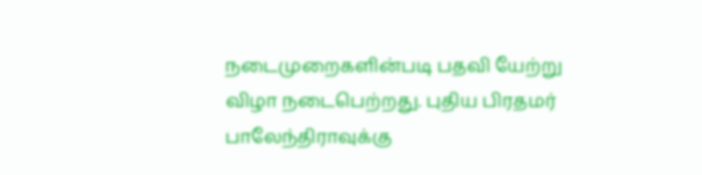நடைமுறைகளின்படி பதவி யேற்று விழா நடைபெற்றது. புதிய பிரதமர் பாலேந்திராவுக்கு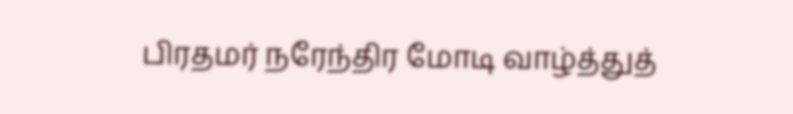பிரதமர் நரேந்திர மோடி வாழ்த்துத்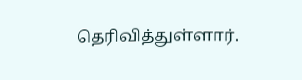தெரிவித்துள்ளார்.